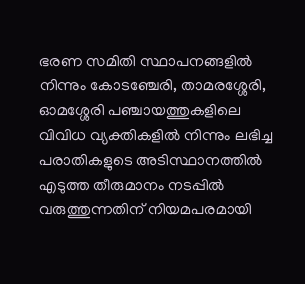ഭരണ സമിതി സ്ഥാപനങ്ങളിൽ നിന്നും കോടഞ്ചേരി, താമരശ്ശേരി, ഓമശ്ശേരി പഞ്ചായത്തുകളിലെ വിവിധ വ്യക്തികളിൽ നിന്നും ലഭിച്ച പരാതികളുടെ അടിസ്ഥാനത്തിൽ എടുത്ത തീരുമാനം നടപ്പിൽ വരുത്തുന്നതിന് നിയമപരമായി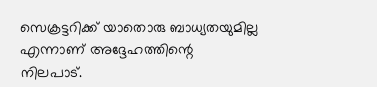സെക്രട്ടറിക്ക് യാതൊരു ബാധ്യതയുമില്ല എന്നാണ് അദ്ദേഹത്തിന്റെ നിലപാട്.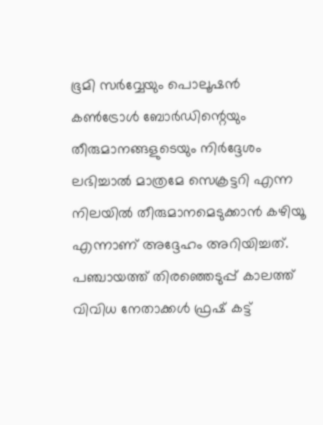ഭൂമി സർവ്വേയും പൊലൂഷൻ കൺട്രോൾ ബോർഡിന്റെയും തീരുമാനങ്ങളുടെയും നിർദ്ദേശം ലഭിച്ചാൽ മാത്രമേ സെക്രട്ടറി എന്ന നിലയിൽ തീരുമാനമെടുക്കാൻ കഴിയൂ എന്നാണ് അദ്ദേഹം അറിയിച്ചത്.
പഞ്ചായത്ത് തിരഞ്ഞെടുപ്പ് കാലത്ത് വിവിധ നേതാക്കൾ ഫ്രഷ് കട്ട്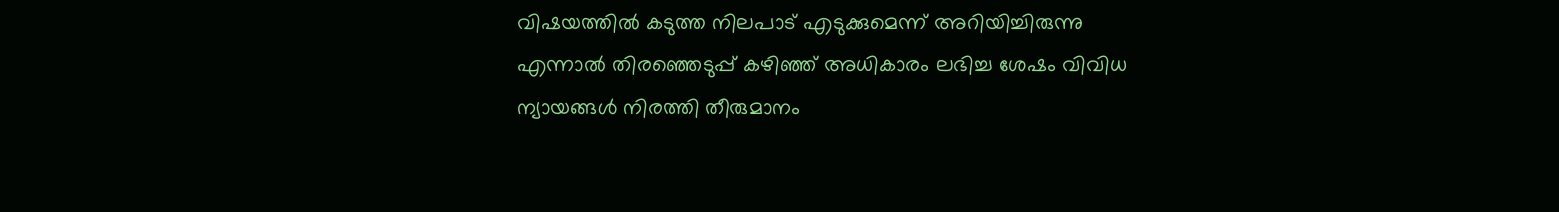വിഷയത്തിൽ കടുത്ത നിലപാട് എടുക്കുമെന്ന് അറിയിച്ചിരുന്നു എന്നാൽ തിരഞ്ഞെടുപ്പ് കഴിഞ്ഞ് അധികാരം ലഭിച്ച ശേഷം വിവിധ ന്യായങ്ങൾ നിരത്തി തീരുമാനം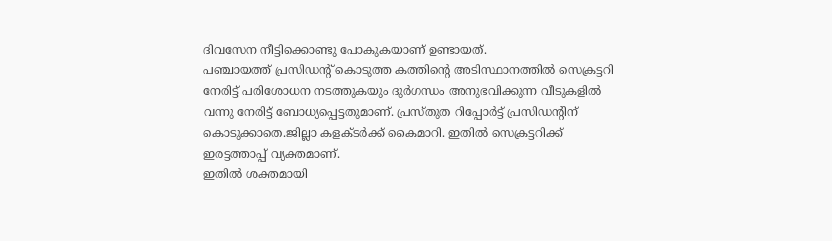ദിവസേന നീട്ടിക്കൊണ്ടു പോകുകയാണ് ഉണ്ടായത്.
പഞ്ചായത്ത് പ്രസിഡന്റ് കൊടുത്ത കത്തിന്റെ അടിസ്ഥാനത്തിൽ സെക്രട്ടറി നേരിട്ട് പരിശോധന നടത്തുകയും ദുർഗന്ധം അനുഭവിക്കുന്ന വീടുകളിൽ വന്നു നേരിട്ട് ബോധ്യപ്പെട്ടതുമാണ്. പ്രസ്തുത റിപ്പോർട്ട് പ്രസിഡന്റിന് കൊടുക്കാതെ.ജില്ലാ കളക്ടർക്ക് കൈമാറി. ഇതിൽ സെക്രട്ടറിക്ക് ഇരട്ടത്താപ്പ് വ്യക്തമാണ്.
ഇതിൽ ശക്തമായി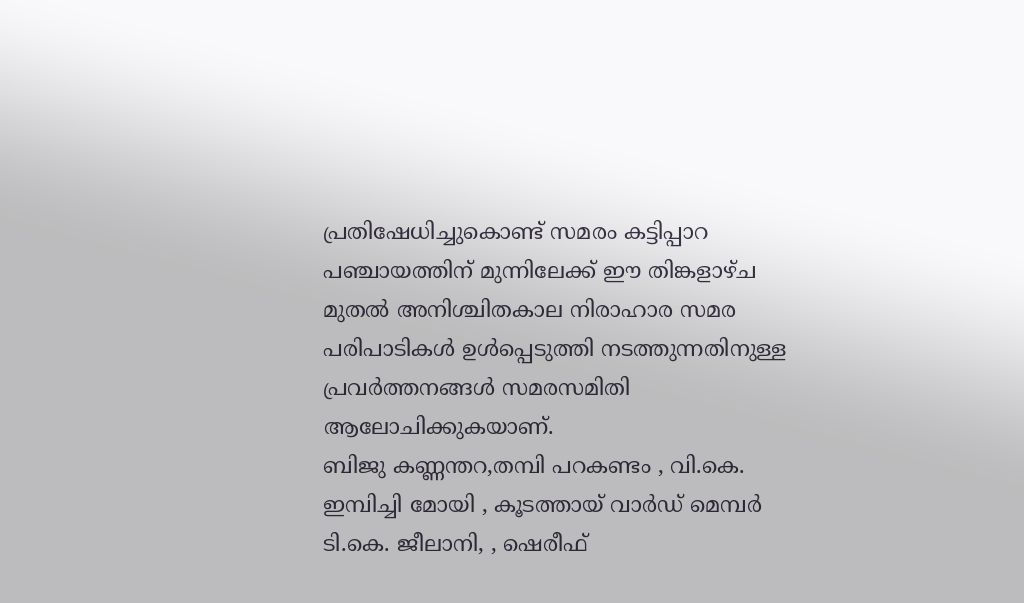പ്രതിഷേധിച്ചുകൊണ്ട് സമരം കട്ടിപ്പാറ പഞ്ചായത്തിന് മുന്നിലേക്ക് ഈ തിങ്കളാഴ്ച മുതൽ അനിശ്ചിതകാല നിരാഹാര സമര പരിപാടികൾ ഉൾപ്പെടുത്തി നടത്തുന്നതിനുള്ള പ്രവർത്തനങ്ങൾ സമരസമിതി ആലോചിക്കുകയാണ്.
ബിജു കണ്ണന്തറ,തമ്പി പറകണ്ടം , വി.കെ. ഇമ്പിച്ചി മോയി , കൂടത്തായ് വാർഡ് മെമ്പർ ടി.കെ. ജീലാനി, , ഷെരീഫ്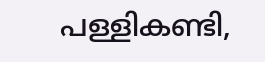പള്ളികണ്ടി,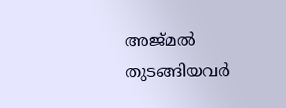അജ്മൽ തുടങ്ങിയവർ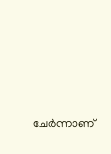ചേർന്നാണ്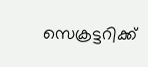സെക്രട്ടറിക്ക്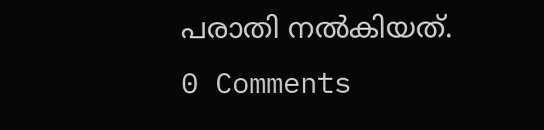പരാതി നൽകിയത്.
0 Comments